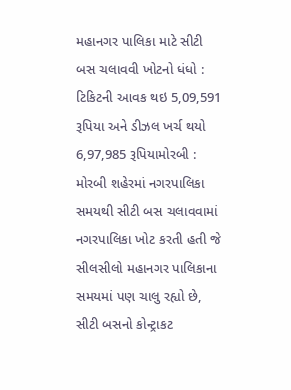મહાનગર પાલિકા માટે સીટી બસ ચલાવવી ખોટનો ધંધો : ટિકિટની આવક થઇ 5,09,591 રૂપિયા અને ડીઝલ ખર્ચ થયો 6,97,985 રૂપિયામોરબી : મોરબી શહેરમાં નગરપાલિકા સમયથી સીટી બસ ચલાવવામાં નગરપાલિકા ખોટ કરતી હતી જે સીલસીલો મહાનગર પાલિકાના સમયમાં પણ ચાલુ રહ્યો છે, સીટી બસનો કોન્ટ્રાકટ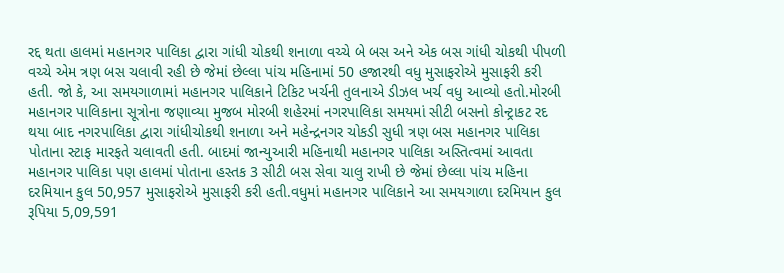રદ્દ થતા હાલમાં મહાનગર પાલિકા દ્વારા ગાંધી ચોકથી શનાળા વચ્ચે બે બસ અને એક બસ ગાંધી ચોકથી પીપળી વચ્ચે એમ ત્રણ બસ ચલાવી રહી છે જેમાં છેલ્લા પાંચ મહિનામાં 50 હજારથી વધુ મુસાફરોએ મુસાફરી કરી હતી. જો કે, આ સમયગાળામાં મહાનગર પાલિકાને ટિકિટ ખર્ચની તુલનાએ ડીઝલ ખર્ચ વધુ આવ્યો હતો.મોરબી મહાનગર પાલિકાના સૂત્રોના જણાવ્યા મુજબ મોરબી શહેરમાં નગરપાલિકા સમયમાં સીટી બસનો કોન્ટ્રાકટ રદ થયા બાદ નગરપાલિકા દ્વારા ગાંધીચોકથી શનાળા અને મહેન્દ્રનગર ચોકડી સુધી ત્રણ બસ મહાનગર પાલિકા પોતાના સ્ટાફ મારફતે ચલાવતી હતી. બાદમાં જાન્યુઆરી મહિનાથી મહાનગર પાલિકા અસ્તિત્વમાં આવતા મહાનગર પાલિકા પણ હાલમાં પોતાના હસ્તક 3 સીટી બસ સેવા ચાલુ રાખી છે જેમાં છેલ્લા પાંચ મહિના દરમિયાન કુલ 50,957 મુસાફરોએ મુસાફરી કરી હતી.વધુમાં મહાનગર પાલિકાને આ સમયગાળા દરમિયાન કુલ રૂપિયા 5,09,591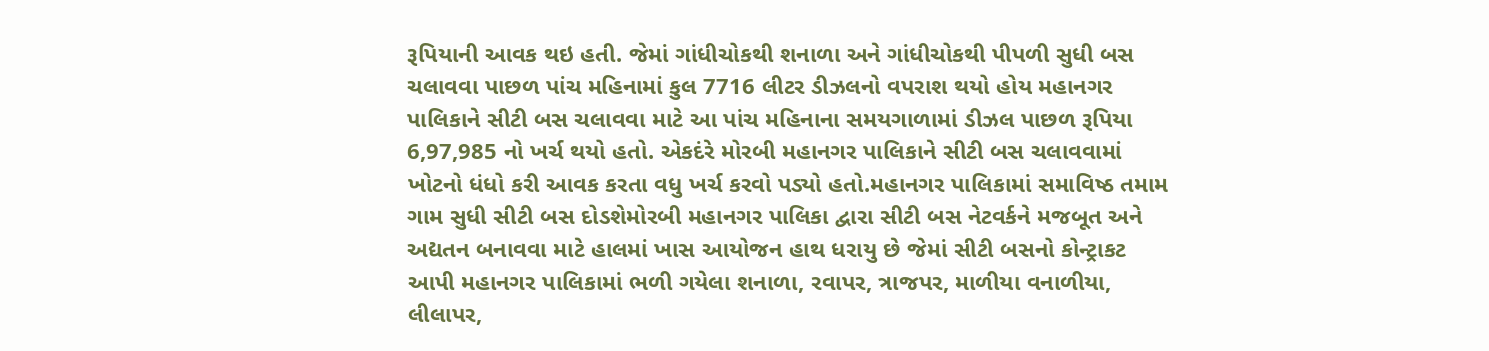રૂપિયાની આવક થઇ હતી. જેમાં ગાંધીચોકથી શનાળા અને ગાંધીચોકથી પીપળી સુધી બસ ચલાવવા પાછળ પાંચ મહિનામાં કુલ 7716 લીટર ડીઝલનો વપરાશ થયો હોય મહાનગર પાલિકાને સીટી બસ ચલાવવા માટે આ પાંચ મહિનાના સમયગાળામાં ડીઝલ પાછળ રૂપિયા 6,97,985 નો ખર્ચ થયો હતો. એકદંરે મોરબી મહાનગર પાલિકાને સીટી બસ ચલાવવામાં ખોટનો ધંધો કરી આવક કરતા વધુ ખર્ચ કરવો પડ્યો હતો.મહાનગર પાલિકામાં સમાવિષ્ઠ તમામ ગામ સુધી સીટી બસ દોડશેમોરબી મહાનગર પાલિકા દ્વારા સીટી બસ નેટવર્કને મજબૂત અને અદ્યતન બનાવવા માટે હાલમાં ખાસ આયોજન હાથ ધરાયુ છે જેમાં સીટી બસનો કોન્ટ્રાકટ આપી મહાનગર પાલિકામાં ભળી ગયેલા શનાળા, રવાપર, ત્રાજપર, માળીયા વનાળીયા, લીલાપર,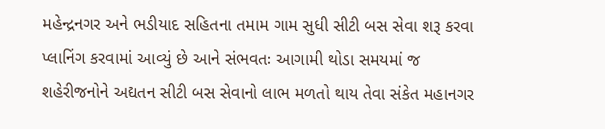મહેન્દ્રનગર અને ભડીયાદ સહિતના તમામ ગામ સુધી સીટી બસ સેવા શરૂ કરવા પ્લાનિંગ કરવામાં આવ્યું છે આને સંભવતઃ આગામી થોડા સમયમાં જ શહેરીજનોને અદ્યતન સીટી બસ સેવાનો લાભ મળતો થાય તેવા સંકેત મહાનગર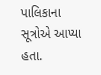પાલિકાના સૂત્રોએ આપ્યા હતા.